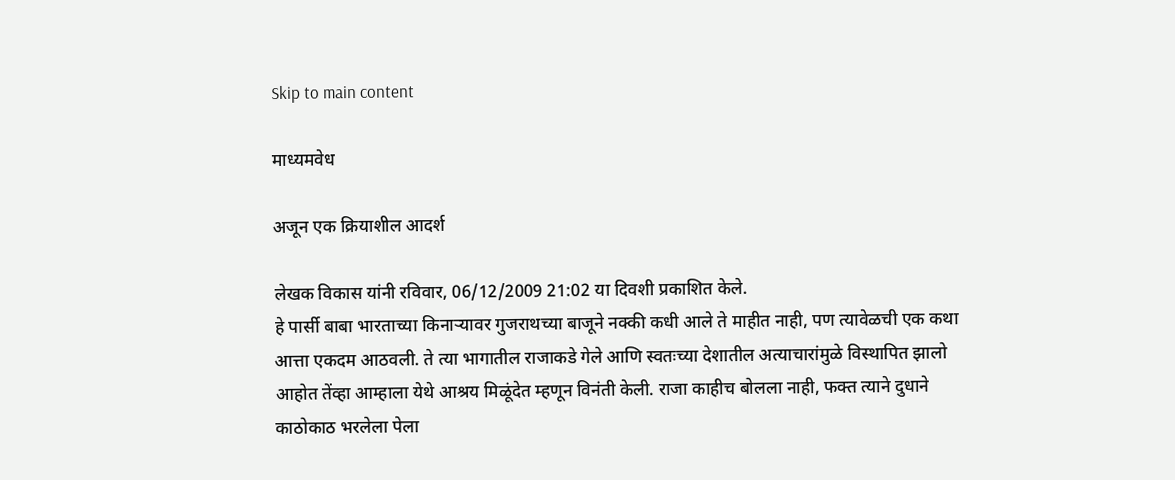Skip to main content

माध्यमवेध

अजून एक क्रियाशील आदर्श

लेखक विकास यांनी रविवार, 06/12/2009 21:02 या दिवशी प्रकाशित केले.
हे पार्सी बाबा भारताच्या किनार्‍यावर गुजराथच्या बाजूने नक्की कधी आले ते माहीत नाही, पण त्यावेळची एक कथा आत्ता एकदम आठवली. ते त्या भागातील राजाकडे गेले आणि स्वतःच्या देशातील अत्याचारांमुळे विस्थापित झालो आहोत तेंव्हा आम्हाला येथे आश्रय मिळूंदेत म्हणून विनंती केली. राजा काहीच बोलला नाही, फक्त त्याने दुधाने काठोकाठ भरलेला पेला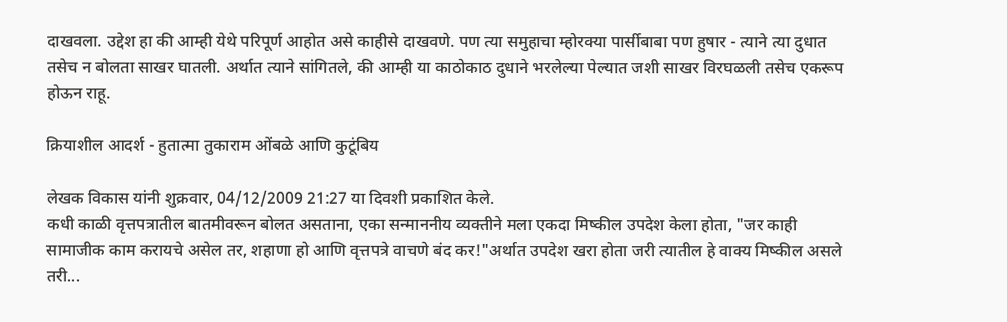दाखवला. उद्देश हा की आम्ही येथे परिपूर्ण आहोत असे काहीसे दाखवणे. पण त्या समुहाचा म्होरक्या पार्सीबाबा पण हुषार - त्याने त्या दुधात तसेच न बोलता साखर घातली. अर्थात त्याने सांगितले, की आम्ही या काठोकाठ दुधाने भरलेल्या पेल्यात जशी साखर विरघळली तसेच एकरूप होऊन राहू.

क्रियाशील आदर्श - हुतात्मा तुकाराम ओंबळे आणि कुटूंबिय

लेखक विकास यांनी शुक्रवार, 04/12/2009 21:27 या दिवशी प्रकाशित केले.
कधी काळी वृत्तपत्रातील बातमीवरून बोलत असताना, एका सन्माननीय व्यक्तीने मला एकदा मिष्कील उपदेश केला होता, "जर काही सामाजीक काम करायचे असेल तर, शहाणा हो आणि वृत्तपत्रे वाचणे बंद कर!"अर्थात उपदेश खरा होता जरी त्यातील हे वाक्य मिष्कील असले तरी...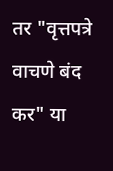तर "वृत्तपत्रे वाचणे बंद कर" या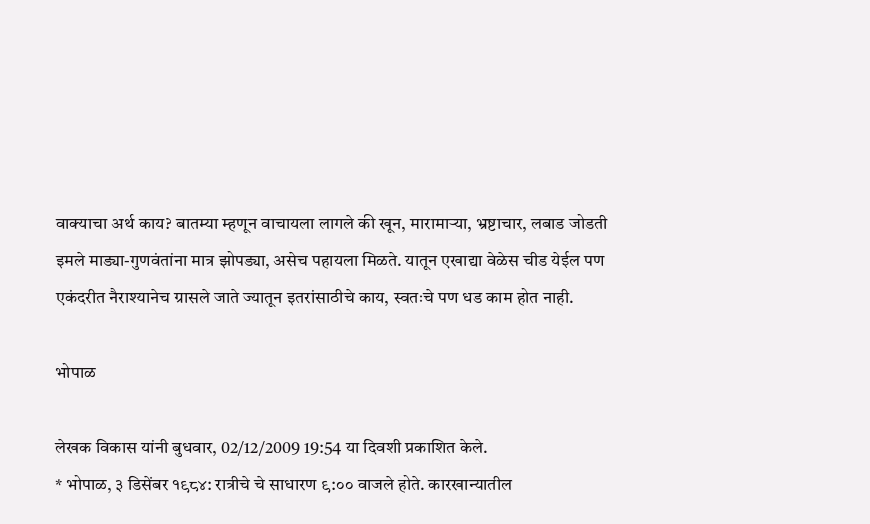वाक्याचा अर्थ काय? बातम्या म्हणून वाचायला लागले की खून, मारामार्‍या, भ्रष्टाचार, लबाड जोडती इमले माड्या-गुणवंतांना मात्र झोपड्या, असेच पहायला मिळते. यातून एखाद्या वेळेस चीड येईल पण एकंदरीत नैराश्यानेच ग्रासले जाते ज्यातून इतरांसाठीचे काय, स्वतःचे पण धड काम होत नाही.

भोपाळ

लेखक विकास यांनी बुधवार, 02/12/2009 19:54 या दिवशी प्रकाशित केले.
* भोपाळ, ३ डिसेंबर १९८४: रात्रीचे चे साधारण ९:०० वाजले होते. कारखान्यातील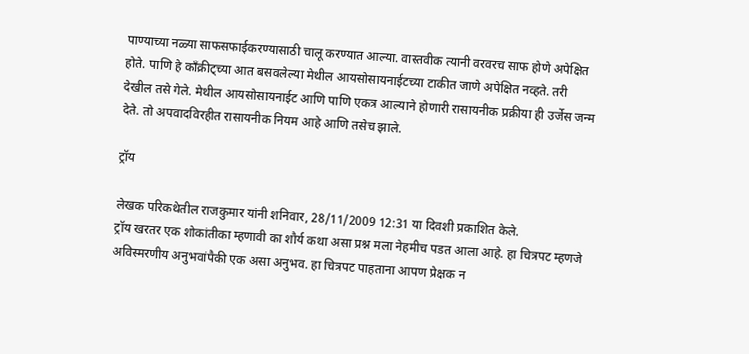पाण्याच्या नळ्या साफसफाईकरण्यासाठी चालू करण्यात आल्या. वास्तवीक त्यानी वरवरच साफ होणे अपेक्षित होते. पाणि हे काँक्रीट्च्या आत बसवलेल्या मेथील आयसोसायनाईटच्या टाकीत जाणे अपेक्षित नव्हते. तरी देखील तसे गेले. मेथील आयसोसायनाईट आणि पाणि एकत्र आल्याने होणारी रासायनीक प्रक्रीया ही उर्जेस जन्म देते. तो अपवादविरहीत रासायनीक नियम आहे आणि तसेच झाले.

ट्रॉय

लेखक परिकथेतील राजकुमार यांनी शनिवार, 28/11/2009 12:31 या दिवशी प्रकाशित केले.
ट्रॉय खरतर एक शोकांतीका म्हणावी का शौर्य कथा असा प्रश्न मला नेहमीच पडत आला आहे. हा चित्रपट म्हणजे अविस्मरणीय अनुभवांपैकी एक असा अनुभव. हा चित्रपट पाहताना आपण प्रेक्षक न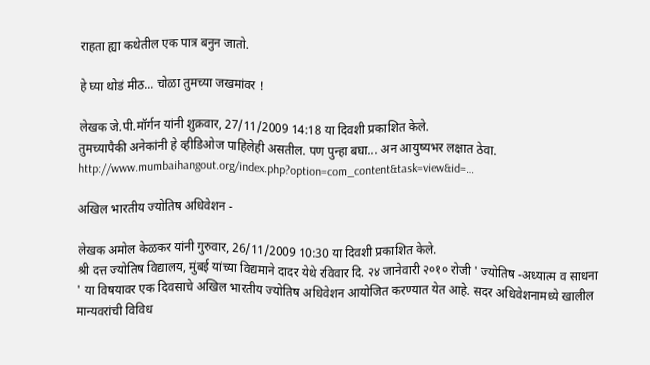राहता ह्या कथेतील एक पात्र बनुन जातो.

हे घ्या थोडं मीठ... चोळा तुमच्या जखमांवर !

लेखक जे.पी.मॉर्गन यांनी शुक्रवार, 27/11/2009 14:18 या दिवशी प्रकाशित केले.
तुमच्यापैकी अनेकांनी हे व्हीडिओज पाहिलेही असतील. पण पुन्हा बघा... अन आयुष्यभर लक्षात ठेवा. http://www.mumbaihangout.org/index.php?option=com_content&task=view&id=…

अखिल भारतीय ज्योतिष अधिवेशन -

लेखक अमोल केळकर यांनी गुरुवार, 26/11/2009 10:30 या दिवशी प्रकाशित केले.
श्री दत्त ज्योतिष विद्यालय, मुंबई यांच्या विद्यमाने दादर येथे रविवार दि. २४ जानेवारी २०१० रोजी ' ज्योतिष -अध्यात्म व साधना ' या विषयावर एक दिवसाचे अखिल भारतीय ज्योतिष अधिवेशन आयोजित करण्यात येत आहे. सदर अधिवेशनामध्ये खालील मान्यवरांची विविध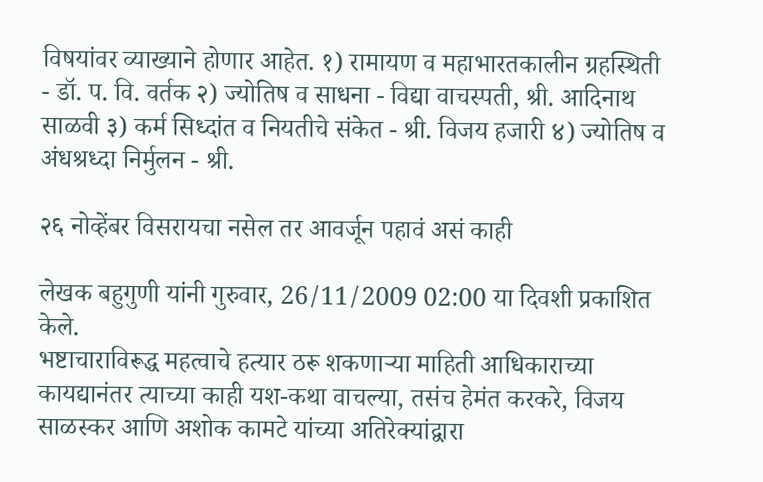विषयांवर व्याख्याने होणार आहेत. १) रामायण व महाभारतकालीन ग्रहस्थिती - डॉ. प. वि. वर्तक २) ज्योतिष व साधना - विद्या वाचस्पती, श्री. आदिनाथ साळवी ३) कर्म सिध्दांत व नियतीचे संकेत - श्री. विजय हजारी ४) ज्योतिष व अंधश्रध्दा निर्मुलन - श्री.

२६ नोव्हेंबर विसरायचा नसेल तर आवर्जून पहावं असं काही

लेखक बहुगुणी यांनी गुरुवार, 26/11/2009 02:00 या दिवशी प्रकाशित केले.
भष्टाचाराविरूद्ध महत्वाचे हत्यार ठरू शकणार्‍या माहिती आधिकाराच्या कायद्यानंतर त्याच्या काही यश-कथा वाचल्या, तसंच हेमंत करकरे, विजय साळस्कर आणि अशोक कामटे यांच्या अतिरेक्यांद्वारा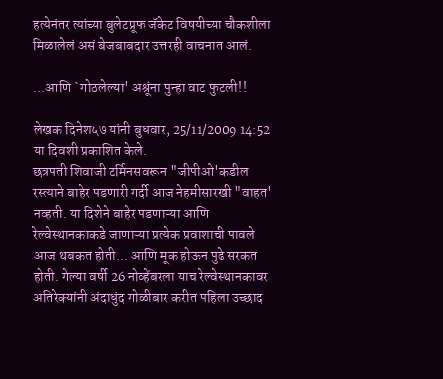हत्येनंतर त्यांच्या बुलेटप्रूफ जॅकेट विषयीच्या चौकशीला मिळालेलं असं बेजबाबदार उत्तरही वाचनात आलं.

...आणि `गोठलेल्या' अश्रूंना पुन्हा वाट फुटली!!

लेखक दिनेश५७ यांनी बुधवार, 25/11/2009 14:52 या दिवशी प्रकाशित केले.
छत्रपती शिवाजी टर्मिनसवरून "जीपीओ'कडील रस्त्याने बाहेर पडणारी गर्दी आज नेहमीसारखी "वाहत' नव्हती. या दिशेने बाहेर पडणाऱ्या आणि रेल्वेस्थानकाकडे जाणाऱ्या प्रत्येक प्रवाशाची पावले आज थबकत होती... आणि मूक होऊन पुढे सरकत होती. गेल्या वर्षी 26 नोव्हेंबरला याच रेल्वेस्थानकावर अतिरेक्‍यांनी अंदाधुंद गोळीबार करीत पहिला उच्छाद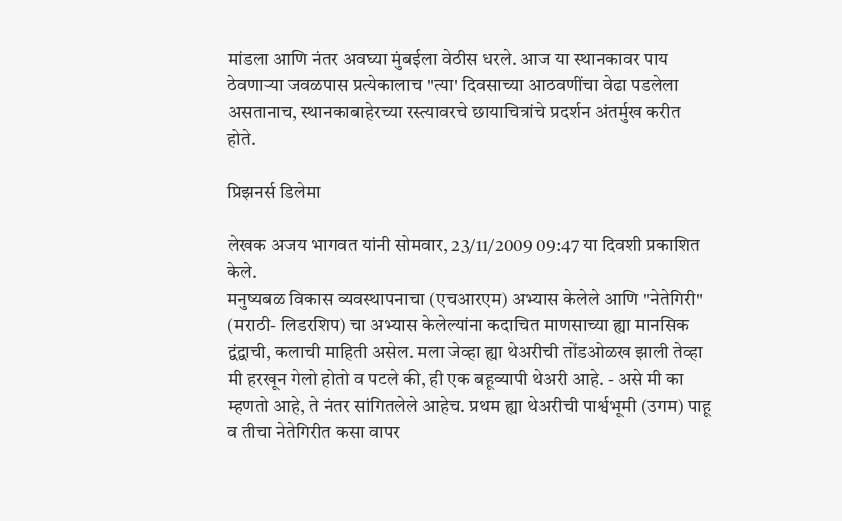मांडला आणि नंतर अवघ्या मुंबईला वेठीस धरले. आज या स्थानकावर पाय ठेवणाऱ्या जवळपास प्रत्येकालाच "त्या' दिवसाच्या आठवणींचा वेढा पडलेला असतानाच, स्थानकाबाहेरच्या रस्त्यावरचे छायाचित्रांचे प्रदर्शन अंतर्मुख करीत होते.

प्रिझनर्स डिलेमा

लेखक अजय भागवत यांनी सोमवार, 23/11/2009 09:47 या दिवशी प्रकाशित केले.
मनुष्यबळ विकास व्यवस्थापनाचा (एचआरएम) अभ्यास केलेले आणि "नेतेगिरी" (मराठी- लिडरशिप) चा अभ्यास केलेल्यांना कदाचित माणसाच्या ह्या मानसिक द्वंद्वाची, कलाची माहिती असेल. मला जेव्हा ह्या थेअरीची तोंडओळख झाली तेव्हा मी हरखून गेलो होतो व पटले की, ही एक बहूव्यापी थेअरी आहे. - असे मी का म्हणतो आहे, ते नंतर सांगितलेले आहेच. प्रथम ह्या थेअरीची पार्श्वभूमी (उगम) पाहू व तीचा नेतेगिरीत कसा वापर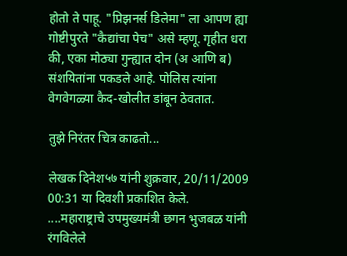होतो ते पाहू. "प्रिझनर्स डिलेमा" ला आपण ह्या गोष्टीपुरते "कैद्यांचा पेच" असे म्हणू. गृहीत धरा की, एका मोठ्या गुन्ह्यात दोन (अ आणि ब) संशयितांना पकडले आहे. पोलिस त्यांना वेगवेगळ्या कैद-खोलीत डांबून ठेवतात.

तुझे निरंतर चित्र काढतो...

लेखक दिनेश५७ यांनी शुक्रवार, 20/11/2009 00:31 या दिवशी प्रकाशित केले.
....महाराष्ट्राचे उपमुख्यमंत्री छगन भुजबळ यांनी रंगविलेले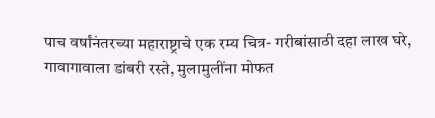पाच वर्षांनंतरच्या महाराष्ट्राचे एक रम्य चित्र- गरीबांसाठी दहा लाख घरे, गावागावाला डांबरी रस्ते, मुलामुलींना मोफत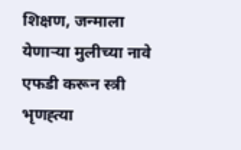शिक्षण, जन्माला येणाऱ्या मुलीच्या नावे एफडी करून स्त्री भृणह्त्या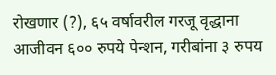रोखणार (?), ६५ वर्षावरील गरजू वृद्धाना आजीवन ६०० रुपये पेन्शन, गरीबांना ३ रुपय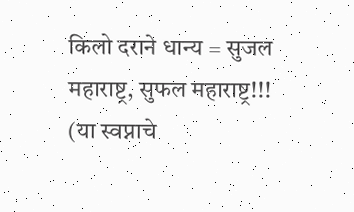किलो दराने धान्य = सुजल महाराष्ट्र, सुफल महाराष्ट्र!!! (या स्वप्नाचे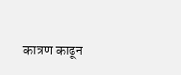कात्रण काढून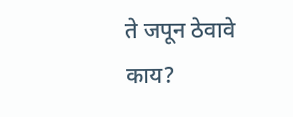ते जपून ठेवावे काय?